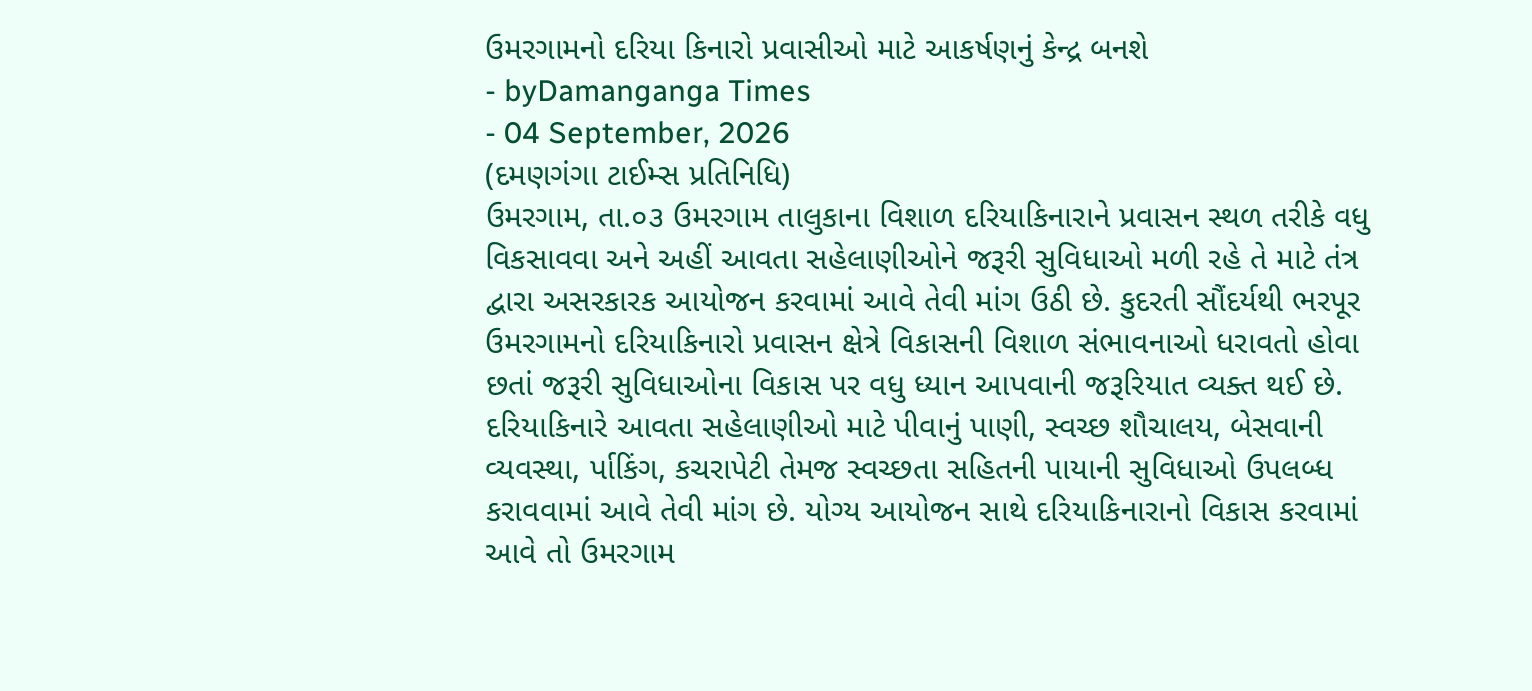ઉમરગામનો દરિયા કિનારો પ્રવાસીઓ માટે આકર્ષણનું કેન્દ્ર બનશે
- byDamanganga Times
- 04 September, 2026
(દમણગંગા ટાઈમ્સ પ્રતિનિધિ)
ઉમરગામ, તા.૦૩ ઉમરગામ તાલુકાના વિશાળ દરિયાકિનારાને પ્રવાસન સ્થળ તરીકે વધુ વિકસાવવા અને અહીં આવતા સહેલાણીઓને જરૂરી સુવિધાઓ મળી રહે તે માટે તંત્ર દ્વારા અસરકારક આયોજન કરવામાં આવે તેવી માંગ ઉઠી છે. કુદરતી સૌંદર્યથી ભરપૂર ઉમરગામનો દરિયાકિનારો પ્રવાસન ક્ષેત્રે વિકાસની વિશાળ સંભાવનાઓ ધરાવતો હોવા છતાં જરૂરી સુવિધાઓના વિકાસ પર વધુ ધ્યાન આપવાની જરૂરિયાત વ્યક્ત થઈ છે.
દરિયાકિનારે આવતા સહેલાણીઓ માટે પીવાનું પાણી, સ્વચ્છ શૌચાલય, બેસવાની વ્યવસ્થા, ર્પાકિંગ, કચરાપેટી તેમજ સ્વચ્છતા સહિતની પાયાની સુવિધાઓ ઉપલબ્ધ કરાવવામાં આવે તેવી માંગ છે. યોગ્ય આયોજન સાથે દરિયાકિનારાનો વિકાસ કરવામાં આવે તો ઉમરગામ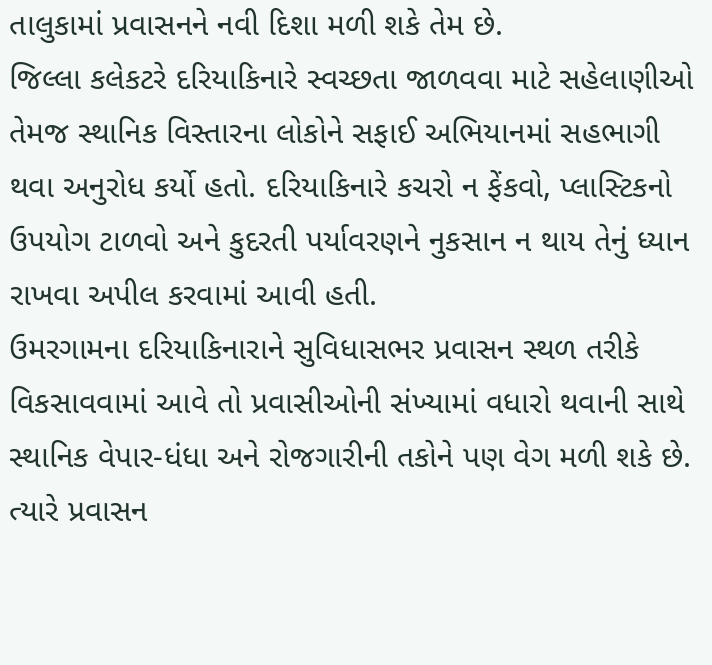તાલુકામાં પ્રવાસનને નવી દિશા મળી શકે તેમ છે.
જિલ્લા કલેકટરે દરિયાકિનારે સ્વચ્છતા જાળવવા માટે સહેલાણીઓ તેમજ સ્થાનિક વિસ્તારના લોકોને સફાઈ અભિયાનમાં સહભાગી થવા અનુરોધ કર્યો હતો. દરિયાકિનારે કચરો ન ફેંકવો, પ્લાસ્ટિકનો ઉપયોગ ટાળવો અને કુદરતી પર્યાવરણને નુકસાન ન થાય તેનું ધ્યાન રાખવા અપીલ કરવામાં આવી હતી.
ઉમરગામના દરિયાકિનારાને સુવિધાસભર પ્રવાસન સ્થળ તરીકે વિકસાવવામાં આવે તો પ્રવાસીઓની સંખ્યામાં વધારો થવાની સાથે સ્થાનિક વેપાર-ધંધા અને રોજગારીની તકોને પણ વેગ મળી શકે છે. ત્યારે પ્રવાસન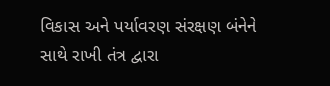વિકાસ અને પર્યાવરણ સંરક્ષણ બંનેને સાથે રાખી તંત્ર દ્વારા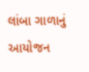લાંબા ગાળાનું આયોજન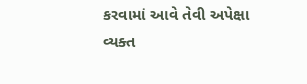કરવામાં આવે તેવી અપેક્ષા વ્યક્ત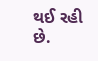થઈ રહી છે.